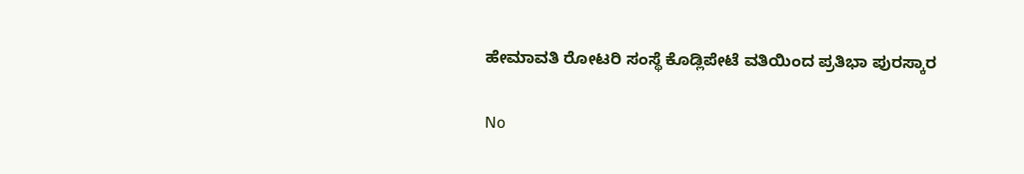ಹೇಮಾವತಿ ರೋಟರಿ ಸಂಸ್ಥೆ ಕೊಡ್ಲಿಪೇಟೆ ವತಿಯಿಂದ ಪ್ರತಿಭಾ ಪುರಸ್ಕಾರ

No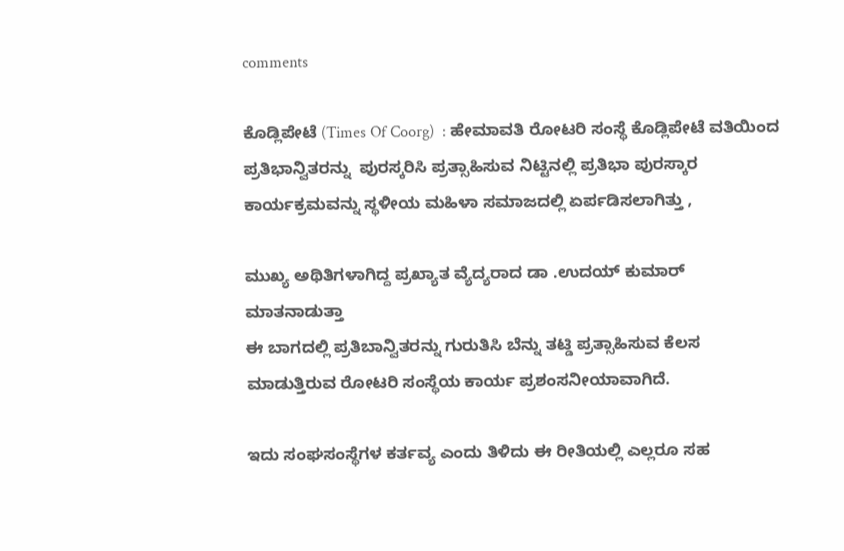comments

ಕೊಡ್ಲಿಪೇಟೆ (Times Of Coorg)  : ಹೇಮಾವತಿ ರೋಟರಿ ಸಂಸ್ಥೆ ಕೊಡ್ಲಿಪೇಟೆ ವತಿಯಿಂದ ಪ್ರತಿಭಾನ್ವಿತರನ್ನು  ಪುರಸ್ಕರಿಸಿ ಪ್ರತ್ಸಾಹಿಸುವ ನಿಟ್ಟಿನಲ್ಲಿ ಪ್ರತಿಭಾ ಪುರಸ್ಕಾರ ಕಾರ್ಯಕ್ರಮವನ್ನು ಸ್ಥಳೀಯ ಮಹಿಳಾ ಸಮಾಜದಲ್ಲಿ ಏರ್ಪಡಿಸಲಾಗಿತ್ತು ,

ಮುಖ್ಯ ಅಥಿತಿಗಳಾಗಿದ್ದ ಪ್ರಖ್ಯಾತ ವ್ಯೆದ್ಯರಾದ ಡಾ .ಉದಯ್ ಕುಮಾರ್ ಮಾತನಾಡುತ್ತಾ
ಈ ಬಾಗದಲ್ಲಿ ಪ್ರತಿಬಾನ್ವಿತರನ್ನು ಗುರುತಿಸಿ ಬೆನ್ನು ತಟ್ಡಿ ಪ್ರತ್ಸಾಹಿಸುವ ಕೆಲಸ ಮಾಡುತ್ತಿರುವ ರೋಟರಿ ಸಂಸ್ಥೆಯ ಕಾರ್ಯ ಪ್ರಶಂಸನೀಯಾವಾಗಿದೆ.

ಇದು ಸಂಘಸಂಸ್ಥೆಗಳ ಕರ್ತವ್ಯ ಎಂದು ತಿಳಿದು ಈ ರೀತಿಯಲ್ಲಿ ಎಲ್ಲರೂ ಸಹ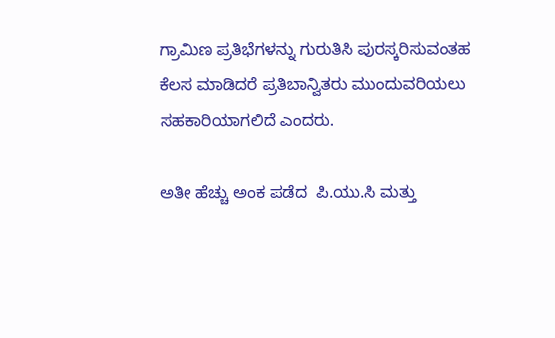ಗ್ರಾಮಿಣ ಪ್ರತಿಭೆಗಳನ್ನು ಗುರುತಿಸಿ ಪುರಸ್ಕರಿಸುವಂತಹ ಕೆಲಸ ಮಾಡಿದರೆ ಪ್ರತಿಬಾನ್ವಿತರು ಮುಂದುವರಿಯಲು  ಸಹಕಾರಿಯಾಗಲಿದೆ ಎಂದರು.

ಅತೀ ಹೆಚ್ಚು ಅಂಕ ಪಡೆದ  ಪಿ.ಯು.ಸಿ ಮತ್ತು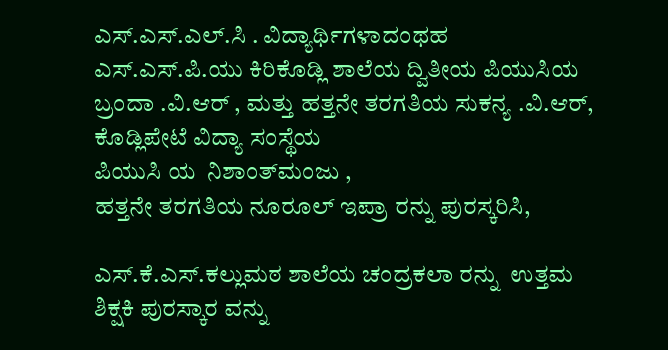ಎಸ್.ಎಸ್.ಎಲ್‌.ಸಿ . ವಿದ್ಯಾರ್ಥಿಗಳಾದಂಥಹ
ಎಸ್.ಎಸ್.ಪಿ.ಯು ಕಿರಿಕೊಡ್ಲಿ ಶಾಲೆಯ ದ್ವಿತೀಯ ಪಿಯುಸಿಯ ಬ್ರಂದಾ .ವಿ.ಆರ್ , ಮತ್ತು ಹತ್ತನೇ ತರಗತಿಯ ಸುಕನ್ಯ .ವಿ.ಆರ್, ಕೊಡ್ಲಿಪೇಟೆ ವಿದ್ಯಾ ಸಂಸ್ಥೆಯ
ಪಿಯುಸಿ ಯ  ನಿಶಾಂತ್‌ಮಂಜು ,
ಹತ್ತನೇ ತರಗತಿಯ ನೂರೂಲ್ ಇಪ್ರಾ ರನ್ನು ಪುರಸ್ಕರಿಸಿ,

ಎಸ್.ಕೆ.ಎಸ್.ಕಲ್ಲುಮಠ ಶಾಲೆಯ ಚಂದ್ರಕಲಾ ರನ್ನು  ಉತ್ತಮ ಶಿಕ್ಷಕಿ ಪುರಸ್ಕಾರ ವನ್ನು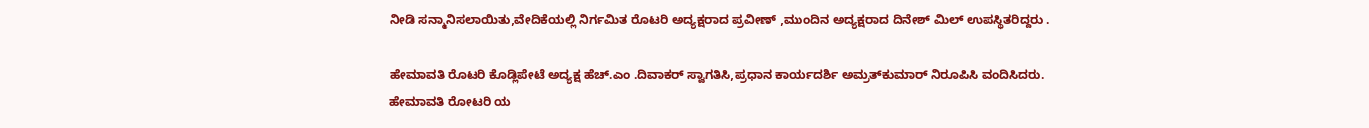ನೀಡಿ ಸನ್ಮಾನಿಸಲಾಯಿತು,ವೇದಿಕೆಯಲ್ಲಿ ನಿರ್ಗಮಿತ ರೊಟರಿ ಅದ್ಯಕ್ಷರಾದ ಪ್ರವೀಣ್ ,ಮುಂದಿನ ಅದ್ಯಕ್ಷರಾದ ದಿನೇಶ್ ಮಿಲ್ ಉಪಸ್ಥಿತರಿದ್ದರು .

ಹೇಮಾವತಿ ರೊಟರಿ ಕೊಡ್ಲಿಪೇಟೆ ಅದ್ಯಕ್ಷ ಹೆಚ್.ಎಂ .ದಿವಾಕರ್ ಸ್ವಾಗತಿಸಿ,ಪ್ರಧಾನ ಕಾರ್ಯದರ್ಶಿ ಅಮ್ರತ್‌ಕುಮಾರ್ ನಿರೂಪಿಸಿ ವಂದಿಸಿದರು.
ಹೇಮಾವತಿ ರೋಟರಿ ಯ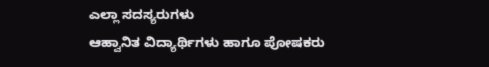ಎಲ್ಲಾ ಸದಸ್ಯರುಗಳು
ಆಹ್ವಾನಿತ ವಿದ್ಯಾರ್ಥಿಗಳು ಹಾಗೂ ಪೋಷಕರು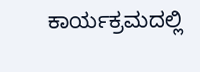ಕಾರ್ಯಕ್ರಮದಲ್ಲಿ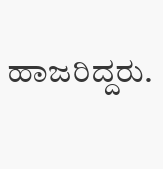ಹಾಜರಿದ್ದರು.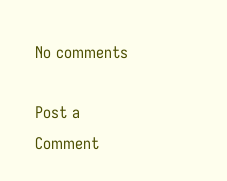No comments

Post a Comment